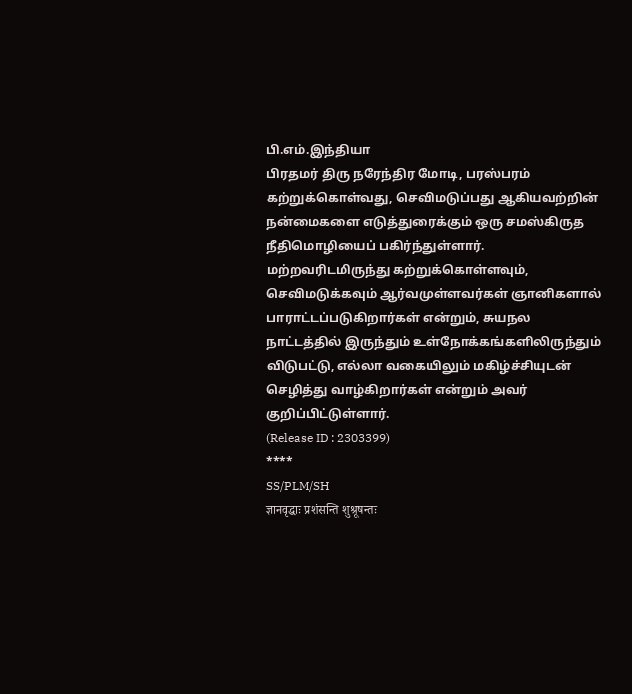பி.எம்.இந்தியா
பிரதமர் திரு நரேந்திர மோடி, பரஸ்பரம் கற்றுக்கொள்வது, செவிமடுப்பது ஆகியவற்றின் நன்மைகளை எடுத்துரைக்கும் ஒரு சமஸ்கிருத நீதிமொழியைப் பகிர்ந்துள்ளார். மற்றவரிடமிருந்து கற்றுக்கொள்ளவும், செவிமடுக்கவும் ஆர்வமுள்ளவர்கள் ஞானிகளால் பாராட்டப்படுகிறார்கள் என்றும், சுயநல நாட்டத்தில் இருந்தும் உள்நோக்கங்களிலிருந்தும் விடுபட்டு, எல்லா வகையிலும் மகிழ்ச்சியுடன் செழித்து வாழ்கிறார்கள் என்றும் அவர் குறிப்பிட்டுள்ளார்.
(Release ID : 2303399)
****
SS/PLM/SH
ज्ञानवृद्धाः प्रशंसन्ति शुश्रूषन्तः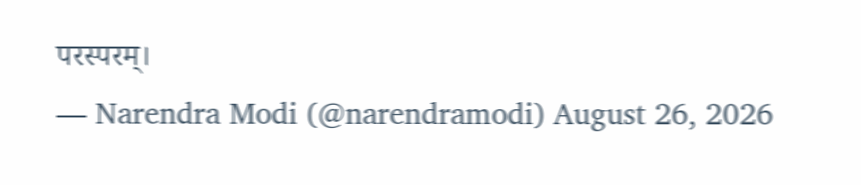परस्परम्।
— Narendra Modi (@narendramodi) August 26, 2026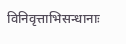विनिवृत्ताभिसन्धानाः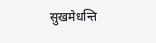सुखमेधन्ति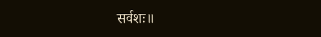सर्वशः॥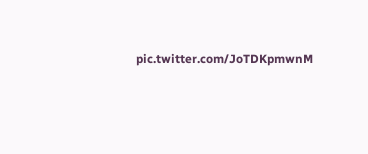pic.twitter.com/JoTDKpmwnM